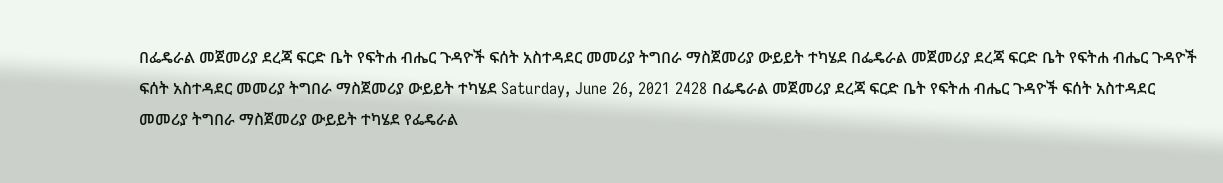በፌዴራል መጀመሪያ ደረጃ ፍርድ ቤት የፍትሐ ብሔር ጉዳዮች ፍሰት አስተዳደር መመሪያ ትግበራ ማስጀመሪያ ውይይት ተካሄደ በፌዴራል መጀመሪያ ደረጃ ፍርድ ቤት የፍትሐ ብሔር ጉዳዮች ፍሰት አስተዳደር መመሪያ ትግበራ ማስጀመሪያ ውይይት ተካሄደ Saturday, June 26, 2021 2428 በፌዴራል መጀመሪያ ደረጃ ፍርድ ቤት የፍትሐ ብሔር ጉዳዮች ፍሰት አስተዳደር መመሪያ ትግበራ ማስጀመሪያ ውይይት ተካሄደ የፌዴራል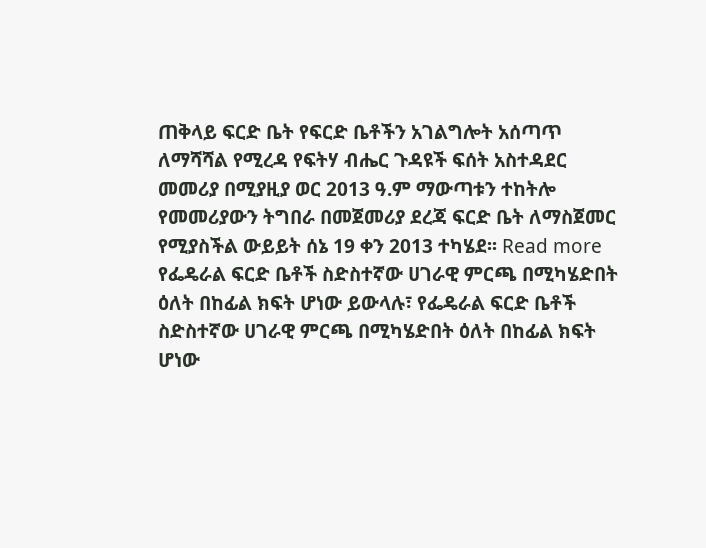ጠቅላይ ፍርድ ቤት የፍርድ ቤቶችን አገልግሎት አሰጣጥ ለማሻሻል የሚረዳ የፍትሃ ብሔር ጉዳዩች ፍሰት አስተዳደር መመሪያ በሚያዚያ ወር 2013 ዓ.ም ማውጣቱን ተከትሎ የመመሪያውን ትግበራ በመጀመሪያ ደረጃ ፍርድ ቤት ለማስጀመር የሚያስችል ውይይት ሰኔ 19 ቀን 2013 ተካሄደ፡፡ Read more
የፌዴራል ፍርድ ቤቶች ስድስተኛው ሀገራዊ ምርጫ በሚካሄድበት ዕለት በከፊል ክፍት ሆነው ይውላሉ፣ የፌዴራል ፍርድ ቤቶች ስድስተኛው ሀገራዊ ምርጫ በሚካሄድበት ዕለት በከፊል ክፍት ሆነው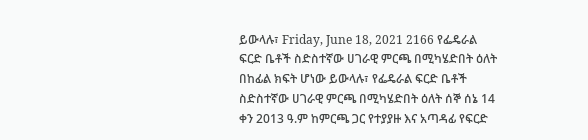ይውላሉ፣ Friday, June 18, 2021 2166 የፌዴራል ፍርድ ቤቶች ስድስተኛው ሀገራዊ ምርጫ በሚካሄድበት ዕለት በከፊል ክፍት ሆነው ይውላሉ፣ የፌዴራል ፍርድ ቤቶች ስድስተኛው ሀገራዊ ምርጫ በሚካሄድበት ዕለት ሰኞ ሰኔ 14 ቀን 2013 ዓ.ም ከምርጫ ጋር የተያያዙ እና አጣዳፊ የፍርድ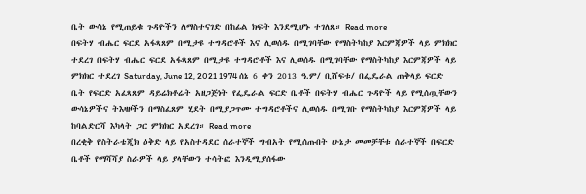ቤት ውሳኔ የሚጠይቁ ጉዳዮችን ለማስተናገድ በከፊል ክፍት እንደሚሆኑ ተገለጸ። Read more
በፍትሃ ብሔር ፍርደ አፋጻጸም በሚታዩ ተግዳሮቶች እና ሊወሰዱ በሚገባቸው የማስትካከያ እርምጃዎች ላይ ምክክር ተደረገ በፍትሃ ብሔር ፍርደ አፋጻጸም በሚታዩ ተግዳሮቶች እና ሊወሰዱ በሚገባቸው የማስትካከያ እርምጃዎች ላይ ምክክር ተደረገ Saturday, June 12, 2021 1974 ሰኔ 6 ቀን 2013 ዓ.ም/ ቢሸፍቱ/ በፌዴራል ጠቅላይ ፍርድ ቤት የፍርድ አፈጻጸም ዳይሬክቶሬት አዘጋጅነት የፌዴራል ፍርድ ቤቶች በፍትሃ ብሔር ጉዳዮች ላይ የሚሰጧቸውን ውሳኔዎችና ትእዛዞችን በማስፈጸም ሂደት በሚያጋጥሙ ተግዳሮቶችና ሊወሰዱ በሚገቡ የማስትካከያ እርምጃዎች ላይ ከባልድርሻ እካላት ጋር ምክክር አደረገ። Read more
በረቂቅ የስትራቴጂክ ዕቅድ ላይ የአስተዳደር ሰራተኞች ግብአት የሚሰጡበት ሁኔታ መመቻቸቱ ሰራተኞች በፍርድ ቤቶች የማሻሻያ ስራዎች ላይ ያላቸውን ተሳትፎ እንዲሚያሰፋው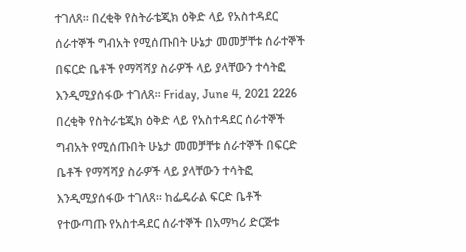ተገለጸ፡፡ በረቂቅ የስትራቴጂክ ዕቅድ ላይ የአስተዳደር ሰራተኞች ግብአት የሚሰጡበት ሁኔታ መመቻቸቱ ሰራተኞች በፍርድ ቤቶች የማሻሻያ ስራዎች ላይ ያላቸውን ተሳትፎ እንዲሚያሰፋው ተገለጸ፡፡ Friday, June 4, 2021 2226 በረቂቅ የስትራቴጂክ ዕቅድ ላይ የአስተዳደር ሰራተኞች ግብአት የሚሰጡበት ሁኔታ መመቻቸቱ ሰራተኞች በፍርድ ቤቶች የማሻሻያ ስራዎች ላይ ያላቸውን ተሳትፎ እንዲሚያሰፋው ተገለጸ፡፡ ከፌዴራል ፍርድ ቤቶች የተውጣጡ የአስተዳደር ሰራተኞች በአማካሪ ድርጅቱ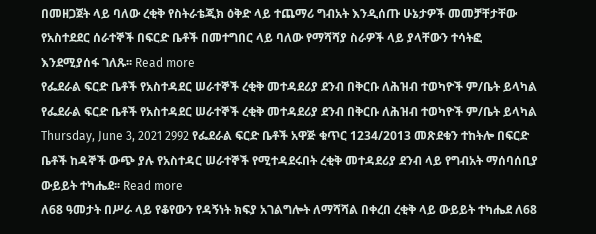በመዘጋጀት ላይ ባለው ረቂቅ የስትራቴጂክ ዕቅድ ላይ ተጨማሪ ግብአት እንዲሰጡ ሁኔታዎች መመቻቸታቸው የአስተደደር ሰራተኞች በፍርድ ቤቶች በመተግበር ላይ ባለው የማሻሻያ ስራዎች ላይ ያላቸውን ተሳትፎ እንደሚያሰፋ ገለጹ፡፡ Read more
የፌደራል ፍርድ ቤቶች የአስተዳደር ሠራተኞች ረቂቅ መተዳደሪያ ደንብ በቅርቡ ለሕዝብ ተወካዮች ም/ቤት ይላካል የፌደራል ፍርድ ቤቶች የአስተዳደር ሠራተኞች ረቂቅ መተዳደሪያ ደንብ በቅርቡ ለሕዝብ ተወካዮች ም/ቤት ይላካል Thursday, June 3, 2021 2992 የፌደራል ፍርድ ቤቶች አዋጅ ቁጥር 1234/2013 መጽደቁን ተከትሎ በፍርድ ቤቶች ከዳኞች ውጭ ያሉ የአስተዳር ሠራተኞች የሚተዳደሩበት ረቂቅ መተዳደሪያ ደንብ ላይ የግብአት ማሰባሰቢያ ውይይት ተካሔደ፡፡ Read more
ለ68 ዓመታት በሥራ ላይ የቆየውን የዳኝነት ክፍያ አገልግሎት ለማሻሻል በቀረበ ረቂቅ ላይ ውይይት ተካሔደ ለ68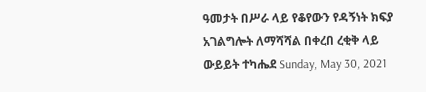ዓመታት በሥራ ላይ የቆየውን የዳኝነት ክፍያ አገልግሎት ለማሻሻል በቀረበ ረቂቅ ላይ ውይይት ተካሔደ Sunday, May 30, 2021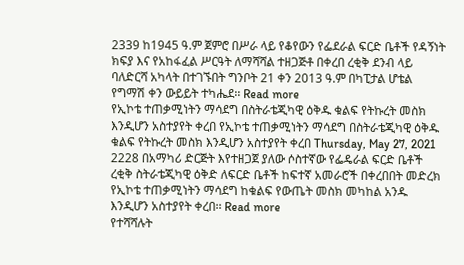2339 ከ1945 ዓ.ም ጀምሮ በሥራ ላይ የቆየውን የፌደራል ፍርድ ቤቶች የዳኝነት ክፍያ እና የአከፋፈል ሥርዓት ለማሻሻል ተዘጋጅቶ በቀረበ ረቂቅ ደንብ ላይ ባለድርሻ አካላት በተገኙበት ግንቦት 21 ቀን 2013 ዓ.ም በካፒታል ሆቴል የግማሽ ቀን ውይይት ተካሔደ፡፡ Read more
የኢኮቴ ተጠቃሚነትን ማሳደግ በስትራቴጂካዊ ዕቅዱ ቁልፍ የትኩረት መስክ እንዲሆን አስተያየት ቀረበ የኢኮቴ ተጠቃሚነትን ማሳደግ በስትራቴጂካዊ ዕቅዱ ቁልፍ የትኩረት መስክ እንዲሆን አስተያየት ቀረበ Thursday, May 27, 2021 2228 በአማካሪ ድርጅት እየተዘጋጀ ያለው ሶስተኛው የፌዴራል ፍርድ ቤቶች ረቂቅ ስትራቴጂካዊ ዕቅድ ለፍርድ ቤቶች ከፍተኛ አመራሮች በቀረበበት መድረክ የኢኮቴ ተጠቃሚነትን ማሳደግ ከቁልፍ የውጤት መስክ መካከል አንዱ እንዲሆን አስተያየት ቀረበ፡፡ Read more
የተሻሻሉት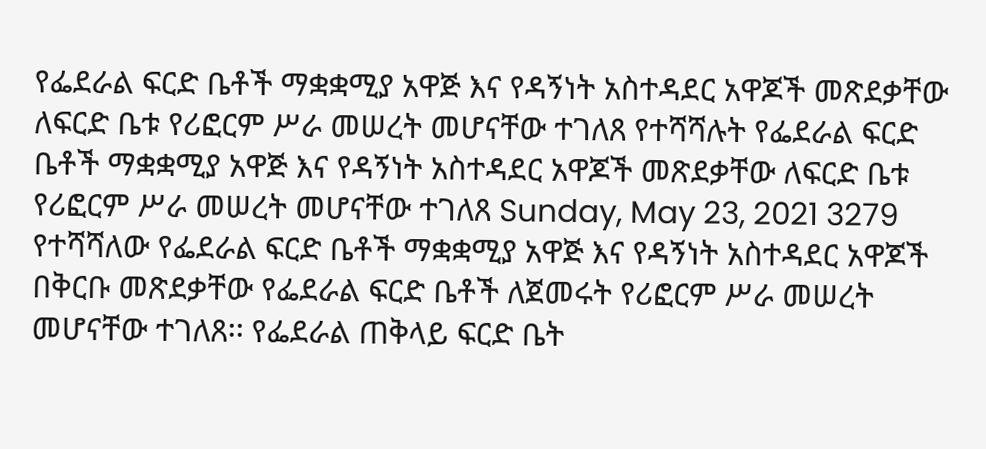የፌደራል ፍርድ ቤቶች ማቋቋሚያ አዋጅ እና የዳኝነት አስተዳደር አዋጆች መጽደቃቸው ለፍርድ ቤቱ የሪፎርም ሥራ መሠረት መሆናቸው ተገለጸ የተሻሻሉት የፌደራል ፍርድ ቤቶች ማቋቋሚያ አዋጅ እና የዳኝነት አስተዳደር አዋጆች መጽደቃቸው ለፍርድ ቤቱ የሪፎርም ሥራ መሠረት መሆናቸው ተገለጸ Sunday, May 23, 2021 3279 የተሻሻለው የፌደራል ፍርድ ቤቶች ማቋቋሚያ አዋጅ እና የዳኝነት አስተዳደር አዋጆች በቅርቡ መጽደቃቸው የፌደራል ፍርድ ቤቶች ለጀመሩት የሪፎርም ሥራ መሠረት መሆናቸው ተገለጸ፡፡ የፌደራል ጠቅላይ ፍርድ ቤት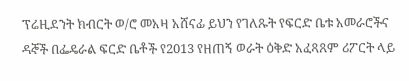ፕሬዚደንት ክብርት ወ/ሮ መአዛ አሸናፊ ይህን የገለጹት የፍርድ ቤቱ አመራሮችና ዳኞች በፌዴራል ፍርድ ቤቶች የ2013 የዘጠኝ ወራት ዕቅድ አፈጻጸም ሪፖርት ላይ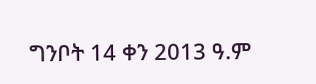ግንቦት 14 ቀን 2013 ዓ.ም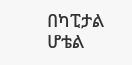በካፒታል ሆቴል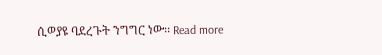ሲወያዩ ባደረጉት ንግግር ነው፡፡ Read more